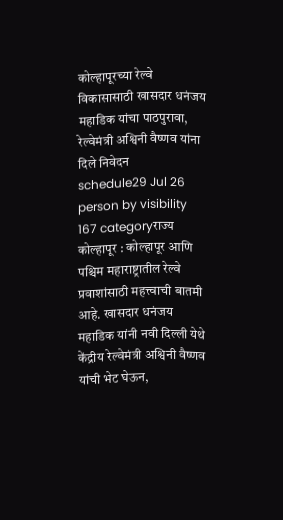कोल्हापूरच्या रेल्वे विकासासाठी खासदार धनंजय महाडिक यांचा पाठपुरावा, रेल्वेमंत्री अश्विनी वैष्णव यांना दिले निवेदन
schedule29 Jul 26 person by visibility 167 categoryराज्य
कोल्हापूर : कोल्हापूर आणि पश्चिम महाराष्ट्रातील रेल्वे प्रवाशांसाठी महत्त्वाची बातमी आहे. खासदार धनंजय महाडिक यांनी नवी दिल्ली येथे केंद्रीय रेल्वेमंत्री अश्विनी वैष्णव यांची भेट घेऊन,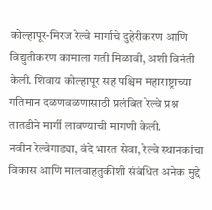कोल्हापूर-मिरज रेल्वे मार्गाचे दुहेरीकरण आणि विद्युतीकरण कामाला गती मिळावी, अशी विनंती केली. शिवाय कोल्हापूर सह पश्चिम महाराष्ट्राच्या गतिमान दळणवळणासाठी प्रलंबित रेल्वे प्रश्न तातडीने मार्गी लावण्याची मागणी केली.
नवीन रेल्वेगाड्या, वंदे भारत सेवा, रेल्वे स्थानकांचा विकास आणि मालवाहतुकीशी संबंधित अनेक मुद्दे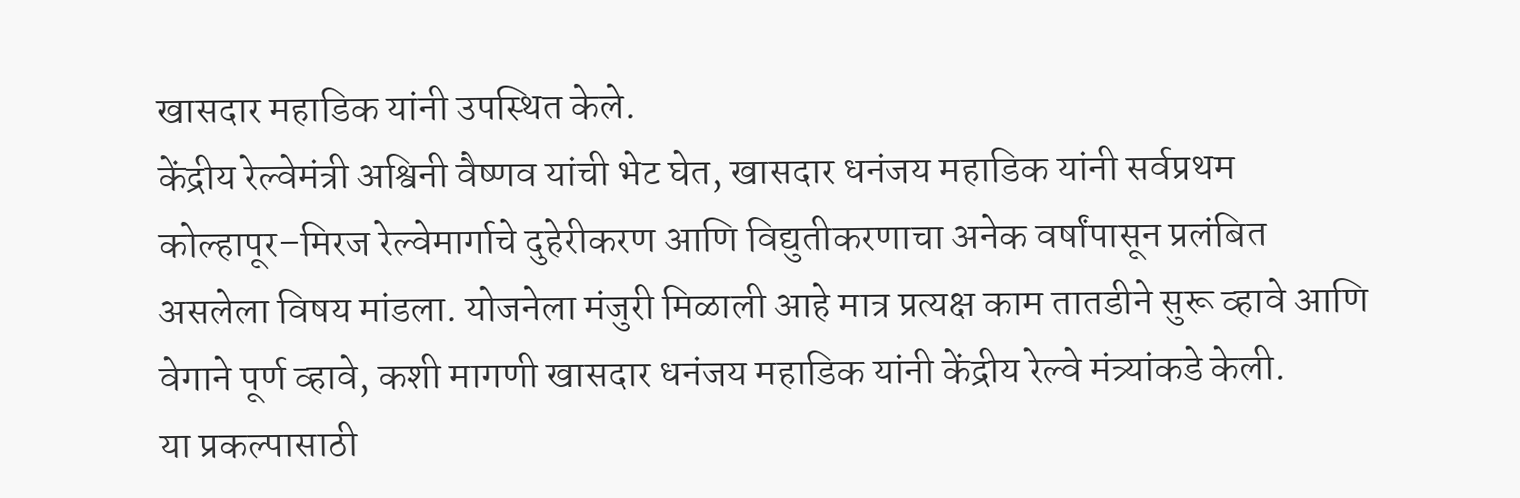खासदार महाडिक यांनी उपस्थित केले.
केंद्रीय रेल्वेमंत्री अश्विनी वैष्णव यांची भेट घेत, खासदार धनंजय महाडिक यांनी सर्वप्रथम कोल्हापूर–मिरज रेल्वेमार्गाचे दुहेरीकरण आणि विद्युतीकरणाचा अनेक वर्षांपासून प्रलंबित असलेला विषय मांडला. योजनेला मंजुरी मिळाली आहे मात्र प्रत्यक्ष काम तातडीने सुरू व्हावे आणि वेगाने पूर्ण व्हावे, कशी मागणी खासदार धनंजय महाडिक यांनी केंद्रीय रेल्वे मंत्र्यांकडे केली.
या प्रकल्पासाठी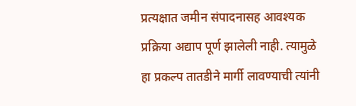प्रत्यक्षात जमीन संपादनासह आवश्यक प्रक्रिया अद्याप पूर्ण झालेली नाही. त्यामुळे हा प्रकल्प तातडीने मार्गी लावण्याची त्यांनी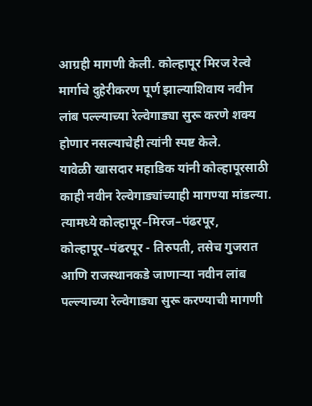आग्रही मागणी केली. कोल्हापूर मिरज रेल्वे मार्गाचे दुहेरीकरण पूर्ण झाल्याशिवाय नवीन लांब पल्ल्याच्या रेल्वेगाड्या सुरू करणे शक्य होणार नसल्याचेही त्यांनी स्पष्ट केले.
यावेळी खासदार महाडिक यांनी कोल्हापूरसाठी काही नवीन रेल्वेगाड्यांच्याही मागण्या मांडल्या. त्यामध्ये कोल्हापूर–मिरज–पंढरपूर, कोल्हापूर–पंढरपूर - तिरुपती, तसेच गुजरात आणि राजस्थानकडे जाणाऱ्या नवीन लांब पल्ल्याच्या रेल्वेगाड्या सुरू करण्याची मागणी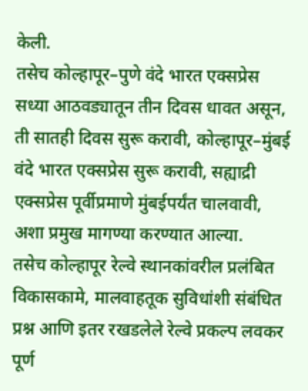केली.
तसेच कोल्हापूर–पुणे वंदे भारत एक्सप्रेस सध्या आठवड्यातून तीन दिवस धावत असून, ती सातही दिवस सुरू करावी, कोल्हापूर–मुंबई वंदे भारत एक्सप्रेस सुरू करावी, सह्याद्री एक्सप्रेस पूर्वीप्रमाणे मुंबईपर्यंत चालवावी, अशा प्रमुख मागण्या करण्यात आल्या.
तसेच कोल्हापूर रेल्वे स्थानकांवरील प्रलंबित विकासकामे, मालवाहतूक सुविधांशी संबंधित प्रश्न आणि इतर रखडलेले रेल्वे प्रकल्प लवकर पूर्ण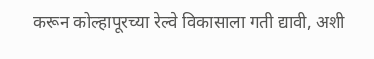करून कोल्हापूरच्या रेल्वे विकासाला गती द्यावी, अशी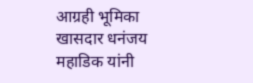आग्रही भूमिका खासदार धनंजय महाडिक यांनी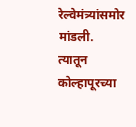रेल्वेमंत्र्यांसमोर मांडली. त्यातून कोल्हापूरच्या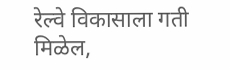रेल्वे विकासाला गती मिळेल,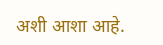अशी आशा आहे.